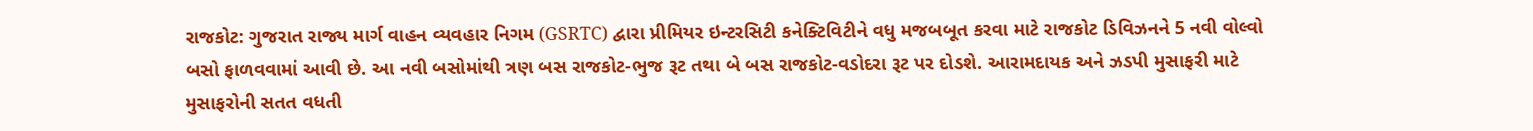રાજકોટ: ગુજરાત રાજ્ય માર્ગ વાહન વ્યવહાર નિગમ (GSRTC) દ્વારા પ્રીમિયર ઇન્ટરસિટી કનેક્ટિવિટીને વધુ મજબબૂત કરવા માટે રાજકોટ ડિવિઝનને 5 નવી વોલ્વો બસો ફાળવવામાં આવી છે. આ નવી બસોમાંથી ત્રણ બસ રાજકોટ-ભુજ રૂટ તથા બે બસ રાજકોટ-વડોદરા રૂટ પર દોડશે. આરામદાયક અને ઝડપી મુસાફરી માટે મુસાફરોની સતત વધતી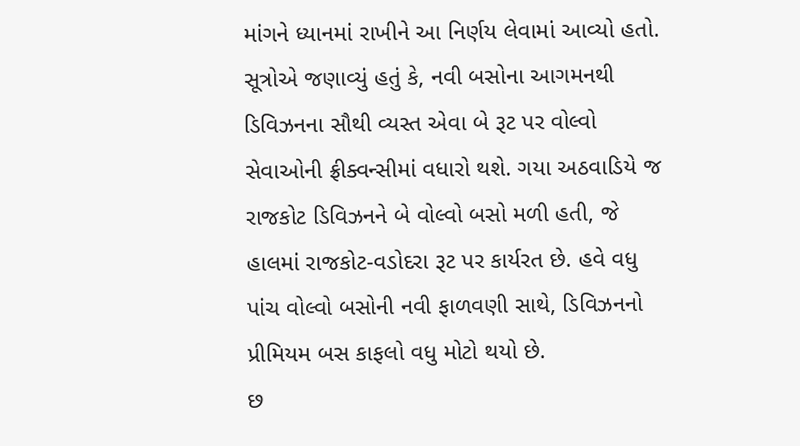માંગને ધ્યાનમાં રાખીને આ નિર્ણય લેવામાં આવ્યો હતો.
સૂત્રોએ જણાવ્યું હતું કે, નવી બસોના આગમનથી ડિવિઝનના સૌથી વ્યસ્ત એવા બે રૂટ પર વોલ્વો સેવાઓની ફ્રીક્વન્સીમાં વધારો થશે. ગયા અઠવાડિયે જ રાજકોટ ડિવિઝનને બે વોલ્વો બસો મળી હતી, જે હાલમાં રાજકોટ-વડોદરા રૂટ પર કાર્યરત છે. હવે વધુ પાંચ વોલ્વો બસોની નવી ફાળવણી સાથે, ડિવિઝનનો પ્રીમિયમ બસ કાફલો વધુ મોટો થયો છે.
છ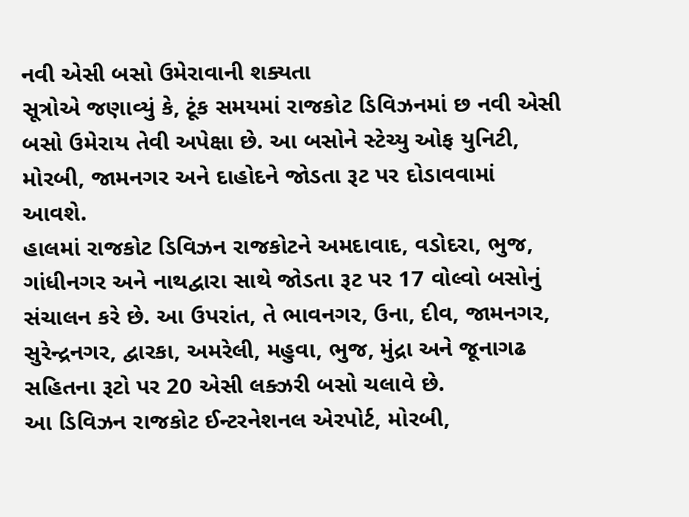નવી એસી બસો ઉમેરાવાની શક્યતા
સૂત્રોએ જણાવ્યું કે, ટૂંક સમયમાં રાજકોટ ડિવિઝનમાં છ નવી એસી બસો ઉમેરાય તેવી અપેક્ષા છે. આ બસોને સ્ટેચ્યુ ઓફ યુનિટી, મોરબી, જામનગર અને દાહોદને જોડતા રૂટ પર દોડાવવામાં આવશે.
હાલમાં રાજકોટ ડિવિઝન રાજકોટને અમદાવાદ, વડોદરા, ભુજ, ગાંધીનગર અને નાથદ્વારા સાથે જોડતા રૂટ પર 17 વોલ્વો બસોનું સંચાલન કરે છે. આ ઉપરાંત, તે ભાવનગર, ઉના, દીવ, જામનગર, સુરેન્દ્રનગર, દ્વારકા, અમરેલી, મહુવા, ભુજ, મુંદ્રા અને જૂનાગઢ સહિતના રૂટો પર 20 એસી લક્ઝરી બસો ચલાવે છે.
આ ડિવિઝન રાજકોટ ઈન્ટરનેશનલ એરપોર્ટ, મોરબી,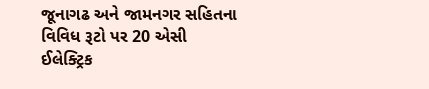જૂનાગઢ અને જામનગર સહિતના વિવિધ રૂટો પર 20 એસી ઈલેક્ટ્રિક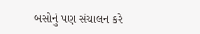બસોનું પણ સંચાલન કરે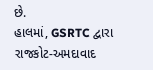છે.
હાલમાં, GSRTC દ્વારા રાજકોટ-અમદાવાદ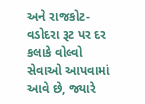અને રાજકોટ-વડોદરા રૂટ પર દર કલાકે વોલ્વો સેવાઓ આપવામાં આવે છે, જ્યારે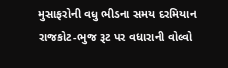મુસાફરોની વધુ ભીડના સમય દરમિયાન રાજકોટ-ભુજ રૂટ પર વધારાની વોલ્વો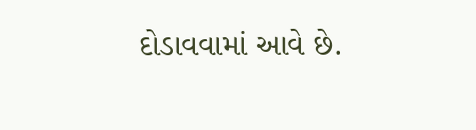દોડાવવામાં આવે છે.